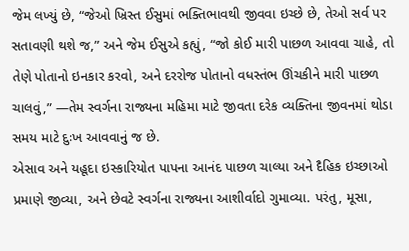જેમ લખ્યું છે, “જેઓ ખ્રિસ્ત ઈસુમાં ભક્તિભાવથી જીવવા ઇચ્છે છે, તેઓ સર્વ પર સતાવણી થશે જ,” અને જેમ ઈસુએ કહ્યું, “જો કોઈ મારી પાછળ આવવા ચાહે, તો તેણે પોતાનો ઇનકાર કરવો, અને દરરોજ પોતાનો વધસ્તંભ ઊંચકીને મારી પાછળ ચાલવું,” —તેમ સ્વર્ગના રાજ્યના મહિમા માટે જીવતા દરેક વ્યક્તિના જીવનમાં થોડા સમય માટે દુઃખ આવવાનું જ છે.
એસાવ અને યહૂદા ઇસ્કારિયોત પાપના આનંદ પાછળ ચાલ્યા અને દૈહિક ઇચ્છાઓ પ્રમાણે જીવ્યા, અને છેવટે સ્વર્ગના રાજ્યના આશીર્વાદો ગુમાવ્યા. પરંતુ, મૂસા,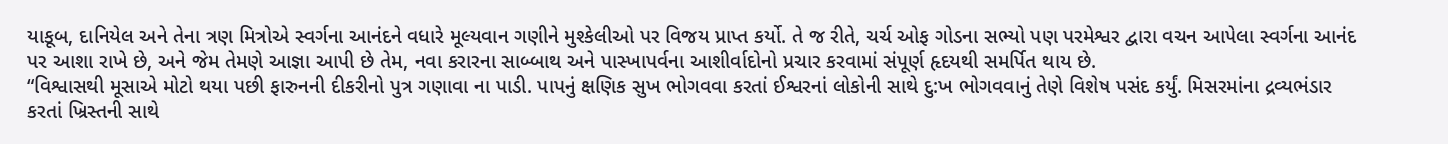યાકૂબ, દાનિયેલ અને તેના ત્રણ મિત્રોએ સ્વર્ગના આનંદને વધારે મૂલ્યવાન ગણીને મુશ્કેલીઓ પર વિજય પ્રાપ્ત કર્યો. તે જ રીતે, ચર્ચ ઓફ ગોડના સભ્યો પણ પરમેશ્વર દ્વારા વચન આપેલા સ્વર્ગના આનંદ પર આશા રાખે છે, અને જેમ તેમણે આજ્ઞા આપી છે તેમ, નવા કરારના સાબ્બાથ અને પાસ્ખાપર્વના આશીર્વાદોનો પ્રચાર કરવામાં સંપૂર્ણ હૃદયથી સમર્પિત થાય છે.
“વિશ્વાસથી મૂસાએ મોટો થયા પછી ફારુનની દીકરીનો પુત્ર ગણાવા ના પાડી. પાપનું ક્ષણિક સુખ ભોગવવા કરતાં ઈશ્વરનાં લોકોની સાથે દુ:ખ ભોગવવાનું તેણે વિશેષ પસંદ કર્યું. મિસરમાંના દ્રવ્યભંડાર કરતાં ખ્રિસ્તની સાથે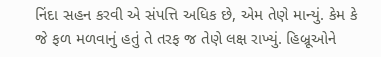નિંદા સહન કરવી એ સંપત્તિ અધિક છે, એમ તેણે માન્યું. કેમ કે જે ફળ મળવાનું હતું તે તરફ જ તેણે લક્ષ રાખ્યું. હિબ્રૂઓને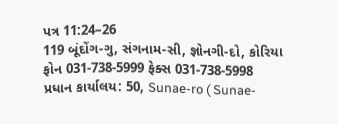પત્ર 11:24–26
119 બૂંદોંગ-ગુ, સંગનામ-સી, જ્ઞોનગી-દો, કોરિયા
ફોન 031-738-5999 ફેક્સ 031-738-5998
પ્રધાન કાર્યાલય: 50, Sunae-ro ( Sunae-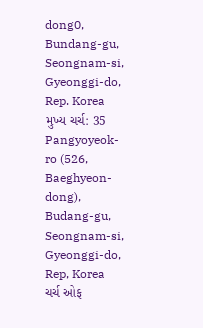dong0, Bundang-gu, Seongnam-si, Gyeonggi-do, Rep. Korea
મુખ્ય ચર્ચ: 35 Pangyoyeok-ro (526, Baeghyeon-dong), Budang-gu, Seongnam-si, Gyeonggi-do, Rep, Korea
ચર્ચ ઓફ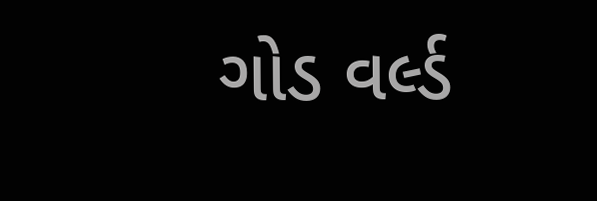ગોડ વર્લ્ડ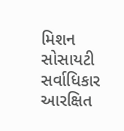મિશન સોસાયટી સર્વાધિકાર આરક્ષિત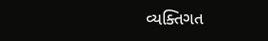વ્યક્તિગત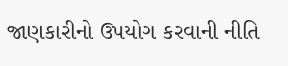જાણકારીનો ઉપયોગ કરવાની નીતિ